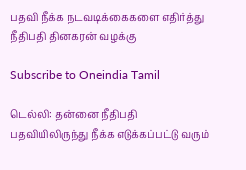பதவி நீக்க நடவடிக்கைகளை எதிர்த்து நீதிபதி தினகரன் வழக்கு

Subscribe to Oneindia Tamil

டெல்லி: தன்னை நீதிபதி பதவியிலிருந்து நீக்க எடுக்கப்பட்டு வரும்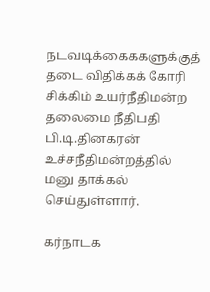நடவடிக்கைககளுக்குத் தடை விதிக்கக் கோரி சிக்கிம் உயர்நீதிமன்ற தலைமை நீதிபதி பி.டி.தினகரன் உச்சநீதிமன்றத்தில் மனு தாக்கல் செய்துள்ளார்.

கர்நாடக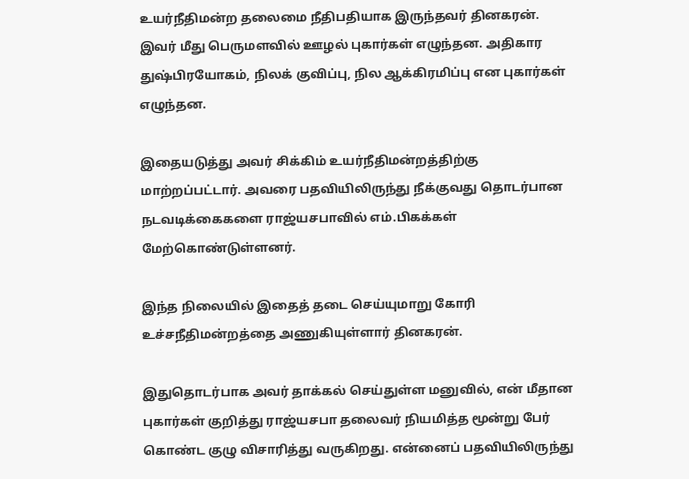உயர்நீதிமன்ற தலைமை நீதிபதியாக இருந்தவர் தினகரன். இவர் மீது பெருமளவில் ஊழல் புகார்கள் எழுந்தன. அதிகார துஷ்பிரயோகம், நிலக் குவிப்பு, நில ஆக்கிரமிப்பு என புகார்கள் எழுந்தன.

இதையடுத்து அவர் சிக்கிம் உயர்நீதிமன்றத்திற்கு மாற்றப்பட்டார். அவரை பதவியிலிருந்து நீக்குவது தொடர்பான நடவடிக்கைகளை ராஜ்யசபாவில் எம்.பிகக்கள் மேற்கொண்டுள்ளனர்.

இந்த நிலையில் இதைத் தடை செய்யுமாறு கோரி உச்சநீதிமன்றத்தை அணுகியுள்ளார் தினகரன்.

இதுதொடர்பாக அவர் தாக்கல் செய்துள்ள மனுவில், என் மீதான புகார்கள் குறித்து ராஜ்யசபா தலைவர் நியமித்த மூன்று பேர் கொண்ட குழு விசாரித்து வருகிறது. என்னைப் பதவியிலிருந்து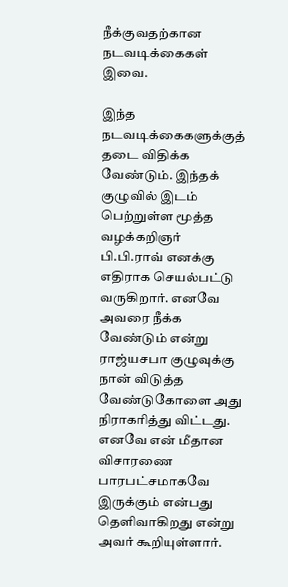நீக்குவதற்கான நடவடிக்கைகள் இவை.

இந்த நடவடிக்கைகளுக்குத் தடை விதிக்க வேண்டும். இந்தக் குழுவில் இடம் பெற்றுள்ள மூத்த வழக்கறிஞர் பி.பி.ராவ் எனக்கு எதிராக செயல்பட்டு வருகிறார். எனவே அவரை நீக்க வேண்டும் என்று ராஜ்யசபா குழுவுக்கு நான் விடுத்த வேண்டுகோளை அது நிராகரித்து விட்டது. எனவே என் மீதான விசாரணை பாரபட்சமாகவே இருக்கும் என்பது தெளிவாகிறது என்று அவர் கூறியுள்ளார்.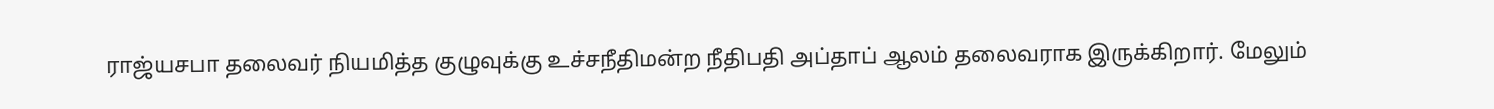ராஜ்யசபா தலைவர் நியமித்த குழுவுக்கு உச்சநீதிமன்ற நீதிபதி அப்தாப் ஆலம் தலைவராக இருக்கிறார். மேலும்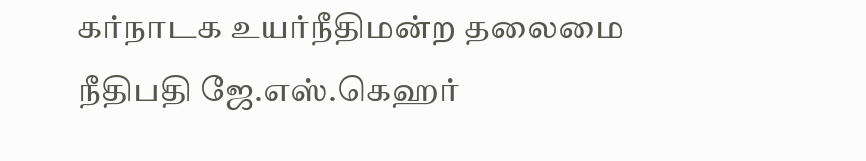கர்நாடக உயர்நீதிமன்ற தலைமை நீதிபதி ஜே.எஸ்.கெஹர்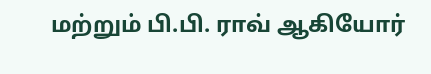மற்றும் பி.பி. ராவ் ஆகியோர்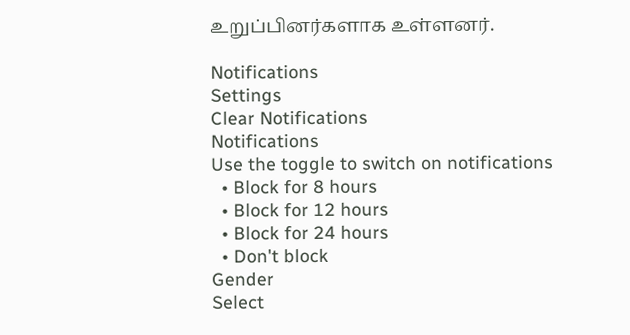உறுப்பினர்களாக உள்ளனர்.

Notifications
Settings
Clear Notifications
Notifications
Use the toggle to switch on notifications
  • Block for 8 hours
  • Block for 12 hours
  • Block for 24 hours
  • Don't block
Gender
Select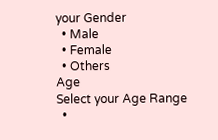your Gender
  • Male
  • Female
  • Others
Age
Select your Age Range
  •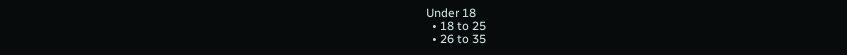Under 18
  • 18 to 25
  • 26 to 35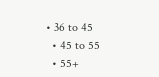• 36 to 45
  • 45 to 55
  • 55+